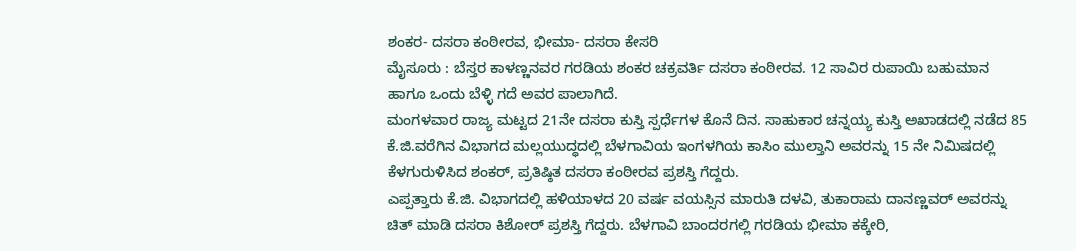ಶಂಕರ- ದಸರಾ ಕಂಠೀರವ, ಭೀಮಾ- ದಸರಾ ಕೇಸರಿ
ಮೈಸೂರು : ಬೆಸ್ತರ ಕಾಳಣ್ಣನವರ ಗರಡಿಯ ಶಂಕರ ಚಕ್ರವರ್ತಿ ದಸರಾ ಕಂಠೀರವ. 12 ಸಾವಿರ ರುಪಾಯಿ ಬಹುಮಾನ ಹಾಗೂ ಒಂದು ಬೆಳ್ಳಿ ಗದೆ ಅವರ ಪಾಲಾಗಿದೆ.
ಮಂಗಳವಾರ ರಾಜ್ಯ ಮಟ್ಟದ 21ನೇ ದಸರಾ ಕುಸ್ತಿ ಸ್ಪರ್ಧೆಗಳ ಕೊನೆ ದಿನ. ಸಾಹುಕಾರ ಚನ್ನಯ್ಯ ಕುಸ್ತಿ ಅಖಾಡದಲ್ಲಿ ನಡೆದ 85 ಕೆ.ಜಿ.ವರೆಗಿನ ವಿಭಾಗದ ಮಲ್ಲಯುದ್ಧದಲ್ಲಿ ಬೆಳಗಾವಿಯ ಇಂಗಳಗಿಯ ಕಾಸಿಂ ಮುಲ್ತಾನಿ ಅವರನ್ನು 15 ನೇ ನಿಮಿಷದಲ್ಲಿ ಕೆಳಗುರುಳಿಸಿದ ಶಂಕರ್, ಪ್ರತಿಷ್ಠಿತ ದಸರಾ ಕಂಠೀರವ ಪ್ರಶಸ್ತಿ ಗೆದ್ದರು.
ಎಪ್ಪತ್ತಾರು ಕೆ.ಜಿ. ವಿಭಾಗದಲ್ಲಿ ಹಳಿಯಾಳದ 20 ವರ್ಷ ವಯಸ್ಸಿನ ಮಾರುತಿ ದಳವಿ, ತುಕಾರಾಮ ದಾನಣ್ಣವರ್ ಅವರನ್ನು ಚಿತ್ ಮಾಡಿ ದಸರಾ ಕಿಶೋರ್ ಪ್ರಶಸ್ತಿ ಗೆದ್ದರು. ಬೆಳಗಾವಿ ಬಾಂದರಗಲ್ಲಿ ಗರಡಿಯ ಭೀಮಾ ಕಕ್ಕೇರಿ,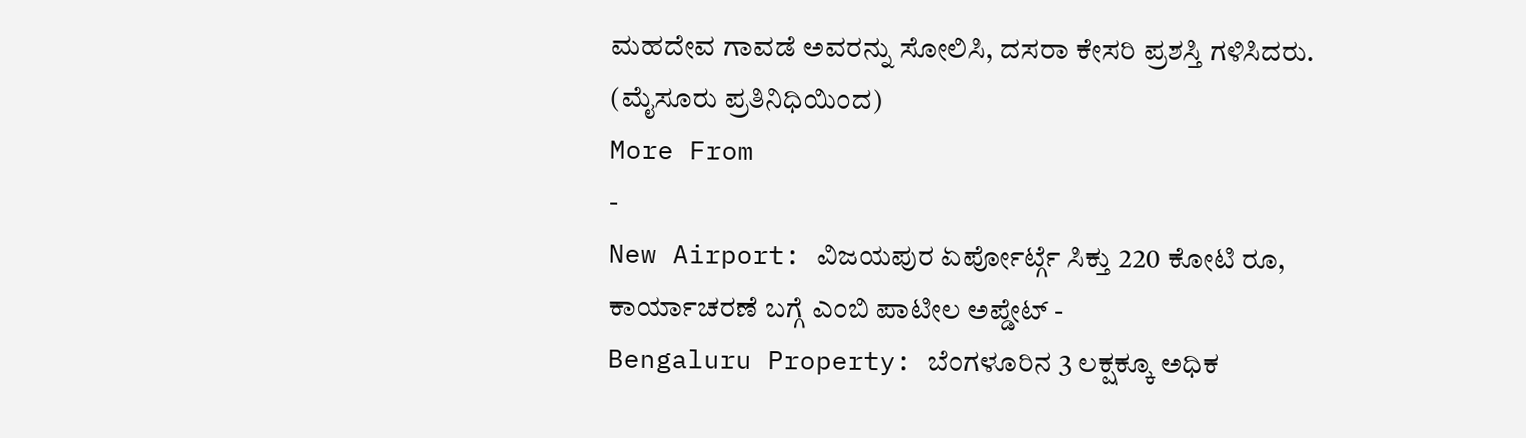ಮಹದೇವ ಗಾವಡೆ ಅವರನ್ನು ಸೋಲಿಸಿ, ದಸರಾ ಕೇಸರಿ ಪ್ರಶಸ್ತಿ ಗಳಿಸಿದರು.
(ಮೈಸೂರು ಪ್ರತಿನಿಧಿಯಿಂದ)
More From
-
New Airport: ವಿಜಯಪುರ ಏರ್ಪೋರ್ಟ್ಗೆ ಸಿಕ್ತು 220 ಕೋಟಿ ರೂ, ಕಾರ್ಯಾಚರಣೆ ಬಗ್ಗೆ ಎಂಬಿ ಪಾಟೀಲ ಅಪ್ಡೇಟ್ -
Bengaluru Property: ಬೆಂಗಳೂರಿನ 3 ಲಕ್ಷಕ್ಕೂ ಅಧಿಕ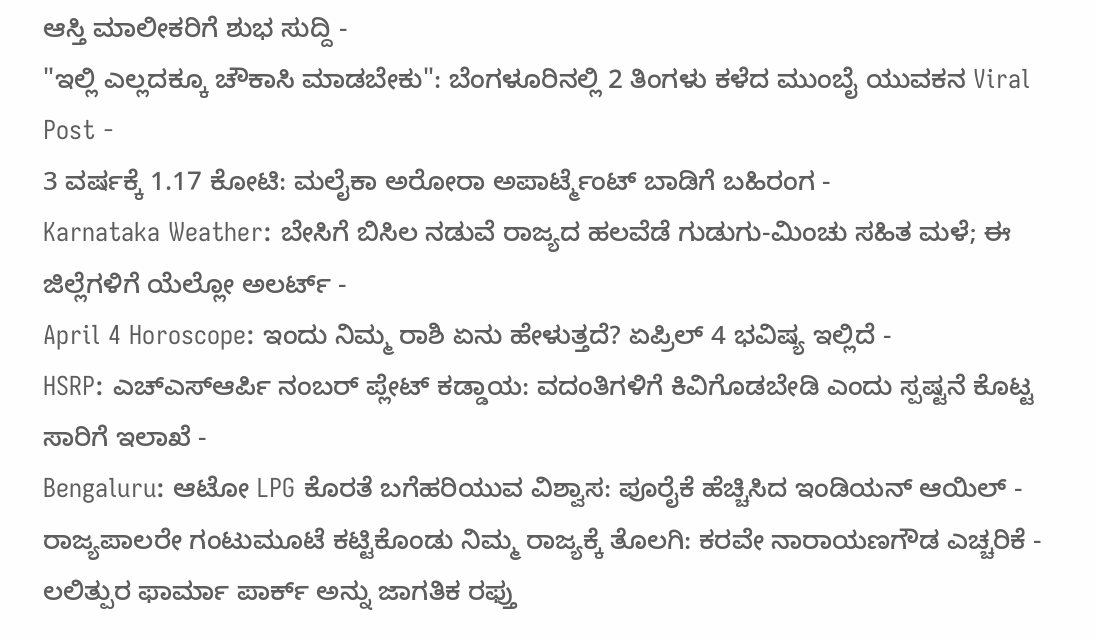ಆಸ್ತಿ ಮಾಲೀಕರಿಗೆ ಶುಭ ಸುದ್ದಿ -
"ಇಲ್ಲಿ ಎಲ್ಲದಕ್ಕೂ ಚೌಕಾಸಿ ಮಾಡಬೇಕು": ಬೆಂಗಳೂರಿನಲ್ಲಿ 2 ತಿಂಗಳು ಕಳೆದ ಮುಂಬೈ ಯುವಕನ Viral Post -
3 ವರ್ಷಕ್ಕೆ 1.17 ಕೋಟಿ: ಮಲೈಕಾ ಅರೋರಾ ಅಪಾರ್ಟ್ಮೆಂಟ್ ಬಾಡಿಗೆ ಬಹಿರಂಗ -
Karnataka Weather: ಬೇಸಿಗೆ ಬಿಸಿಲ ನಡುವೆ ರಾಜ್ಯದ ಹಲವೆಡೆ ಗುಡುಗು-ಮಿಂಚು ಸಹಿತ ಮಳೆ; ಈ ಜಿಲ್ಲೆಗಳಿಗೆ ಯೆಲ್ಲೋ ಅಲರ್ಟ್ -
April 4 Horoscope: ಇಂದು ನಿಮ್ಮ ರಾಶಿ ಏನು ಹೇಳುತ್ತದೆ? ಏಪ್ರಿಲ್ 4 ಭವಿಷ್ಯ ಇಲ್ಲಿದೆ -
HSRP: ಎಚ್ಎಸ್ಆರ್ಪಿ ನಂಬರ್ ಪ್ಲೇಟ್ ಕಡ್ಡಾಯ: ವದಂತಿಗಳಿಗೆ ಕಿವಿಗೊಡಬೇಡಿ ಎಂದು ಸ್ಪಷ್ಟನೆ ಕೊಟ್ಟ ಸಾರಿಗೆ ಇಲಾಖೆ -
Bengaluru: ಆಟೋ LPG ಕೊರತೆ ಬಗೆಹರಿಯುವ ವಿಶ್ವಾಸ: ಪೂರೈಕೆ ಹೆಚ್ಚಿಸಿದ ಇಂಡಿಯನ್ ಆಯಿಲ್ -
ರಾಜ್ಯಪಾಲರೇ ಗಂಟುಮೂಟೆ ಕಟ್ಟಿಕೊಂಡು ನಿಮ್ಮ ರಾಜ್ಯಕ್ಕೆ ತೊಲಗಿ: ಕರವೇ ನಾರಾಯಣಗೌಡ ಎಚ್ಚರಿಕೆ -
ಲಲಿತ್ಪುರ ಫಾರ್ಮಾ ಪಾರ್ಕ್ ಅನ್ನು ಜಾಗತಿಕ ರಫ್ತು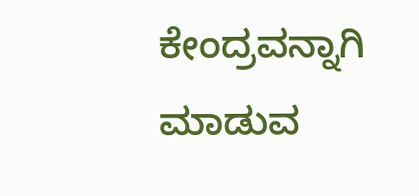ಕೇಂದ್ರವನ್ನಾಗಿ ಮಾಡುವ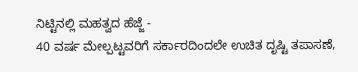ನಿಟ್ಟಿನಲ್ಲಿ ಮಹತ್ವದ ಹೆಜ್ಜೆ -
40 ವರ್ಷ ಮೇಲ್ಪಟ್ಟವರಿಗೆ ಸರ್ಕಾರದಿಂದಲೇ ಉಚಿತ ದೃಷ್ಟಿ ತಪಾಸಣೆ,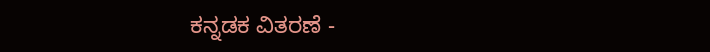ಕನ್ನಡಕ ವಿತರಣೆ -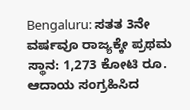Bengaluru: ಸತತ 3ನೇ ವರ್ಷವೂ ರಾಜ್ಯಕ್ಕೇ ಪ್ರಥಮ ಸ್ಥಾನ: 1,273 ಕೋಟಿ ರೂ. ಆದಾಯ ಸಂಗ್ರಹಿಸಿದ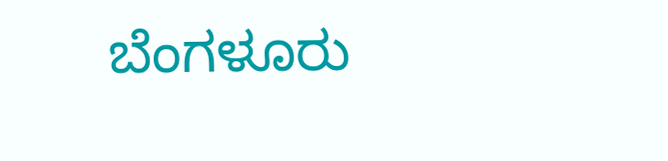ಬೆಂಗಳೂರು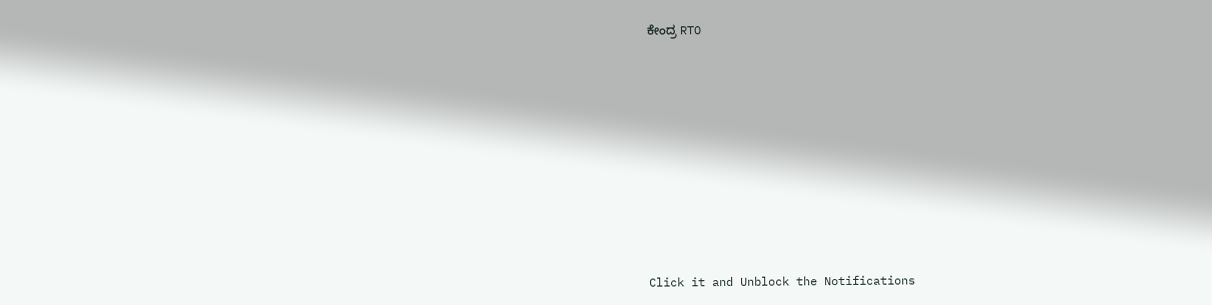ಕೇಂದ್ರ RTO












Click it and Unblock the Notifications